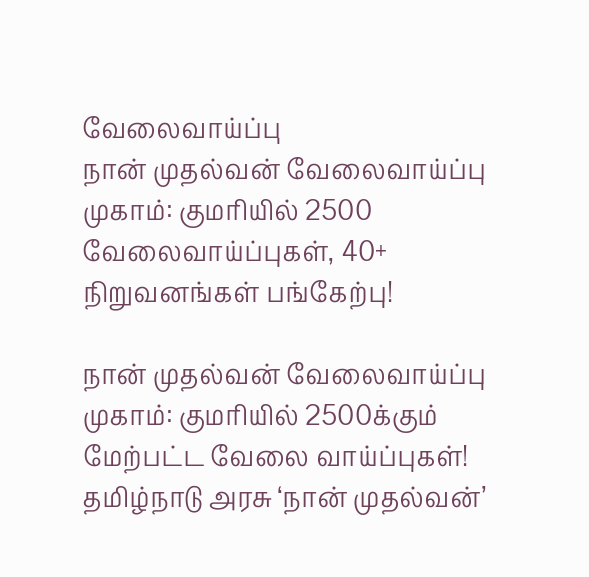வேலைவாய்ப்பு
நான் முதல்வன் வேலைவாய்ப்பு முகாம்: குமரியில் 2500 வேலைவாய்ப்புகள், 40+ நிறுவனங்கள் பங்கேற்பு!

நான் முதல்வன் வேலைவாய்ப்பு முகாம்: குமரியில் 2500க்கும் மேற்பட்ட வேலை வாய்ப்புகள்!
தமிழ்நாடு அரசு ‘நான் முதல்வன்’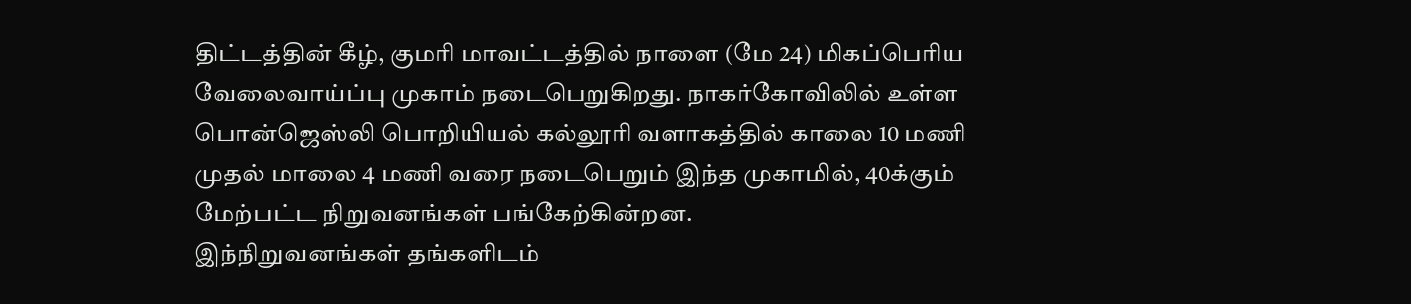திட்டத்தின் கீழ், குமரி மாவட்டத்தில் நாளை (மே 24) மிகப்பெரிய வேலைவாய்ப்பு முகாம் நடைபெறுகிறது. நாகர்கோவிலில் உள்ள பொன்ஜெஸ்லி பொறியியல் கல்லூரி வளாகத்தில் காலை 10 மணி முதல் மாலை 4 மணி வரை நடைபெறும் இந்த முகாமில், 40க்கும் மேற்பட்ட நிறுவனங்கள் பங்கேற்கின்றன.
இந்நிறுவனங்கள் தங்களிடம்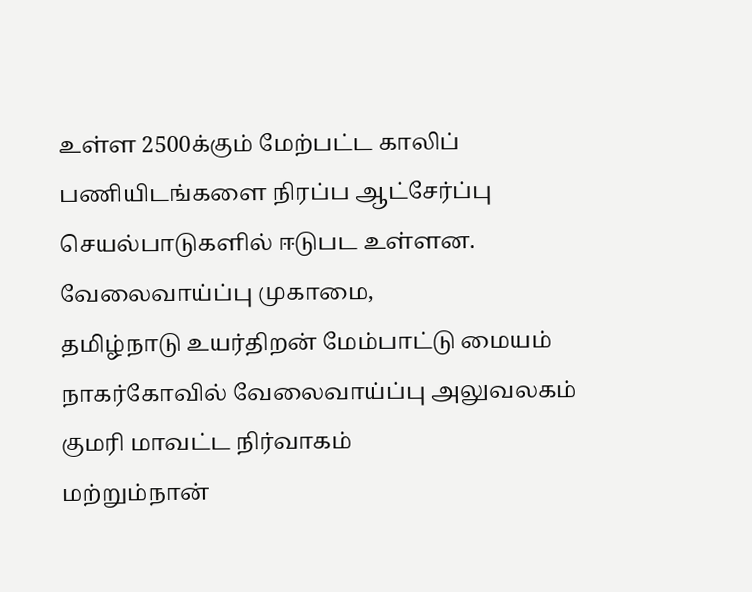உள்ள 2500க்கும் மேற்பட்ட காலிப் பணியிடங்களை நிரப்ப ஆட்சேர்ப்பு செயல்பாடுகளில் ஈடுபட உள்ளன.
வேலைவாய்ப்பு முகாமை,
தமிழ்நாடு உயர்திறன் மேம்பாட்டு மையம்
நாகர்கோவில் வேலைவாய்ப்பு அலுவலகம்
குமரி மாவட்ட நிர்வாகம்
மற்றும்நான்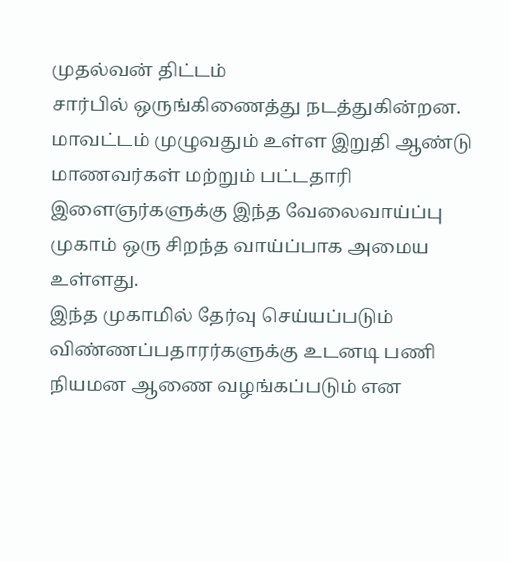முதல்வன் திட்டம்
சார்பில் ஒருங்கிணைத்து நடத்துகின்றன.
மாவட்டம் முழுவதும் உள்ள இறுதி ஆண்டு மாணவர்கள் மற்றும் பட்டதாரி இளைஞர்களுக்கு இந்த வேலைவாய்ப்பு முகாம் ஒரு சிறந்த வாய்ப்பாக அமைய உள்ளது.
இந்த முகாமில் தேர்வு செய்யப்படும் விண்ணப்பதாரர்களுக்கு உடனடி பணி நியமன ஆணை வழங்கப்படும் என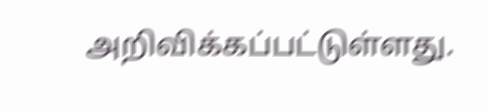அறிவிக்கப்பட்டுள்ளது.